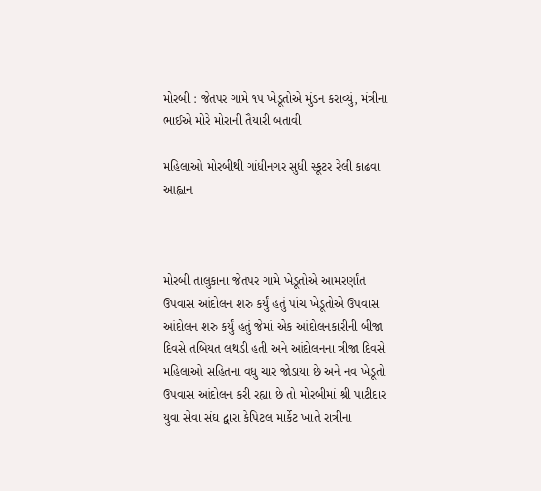મોરબી : જેતપર ગામે ૧૫ ખેડૂતોએ મુંડન કરાવ્યું, મંત્રીના ભાઈએ મોરે મોરાની તૈયારી બતાવી

મહિલાઓ મોરબીથી ગાંધીનગર સુધી સ્કૂટર રેલી કાઢવા આહ્વાન



મોરબી તાલુકાના જેતપર ગામે ખેડૂતોએ આમરર્ણાંત ઉપવાસ આંદોલન શરુ કર્યું હતું પાંચ ખેડૂતોએ ઉપવાસ આંદોલન શરુ કર્યું હતું જેમાં એક આંદોલનકારીની બીજા દિવસે તબિયત લથડી હતી અને આંદોલનના ત્રીજા દિવસે મહિલાઓ સહિતના વધુ ચાર જોડાયા છે અને નવ ખેડૂતો ઉપવાસ આંદોલન કરી રહ્યા છે તો મોરબીમાં શ્રી પાટીદાર યુવા સેવા સંઘ દ્વારા કેપિટલ માર્કેટ ખાતે રાત્રીના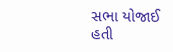સભા યોજાઈ હતી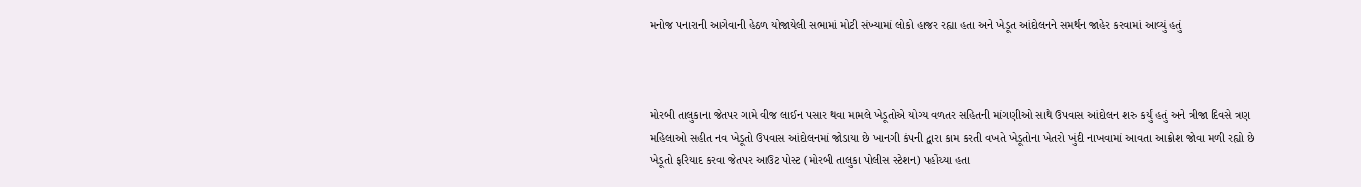મનોજ પનારાની આગેવાની હેઠળ યોજાયેલી સભામાં મોટી સંખ્યામાં લોકો હાજર રહ્યા હતા અને ખેડૂત આંદોલનને સમર્થન જાહેર કરવામાં આવ્યું હતું



મોરબી તાલુકાના જેતપર ગામે વીજ લાઈન પસાર થવા મામલે ખેડૂતોએ યોગ્ય વળતર સહિતની માંગણીઓ સાથે ઉપવાસ આંદોલન શરુ કર્યું હતું અને ત્રીજા દિવસે ત્રણ મહિલાઓ સહીત નવ ખેડૂતો ઉપવાસ આંદોલનમાં જોડાયા છે ખાનગી કંપની દ્વારા કામ કરતી વખતે ખેડૂતોના ખેતરો ખુંદી નાખવામાં આવતા આક્રોશ જોવા મળી રહ્યો છે ખેડૂતો ફરિયાદ કરવા જેતપર આઉટ પોસ્ટ (મોરબી તાલુકા પોલીસ સ્ટેશન) પહોંચ્યા હતા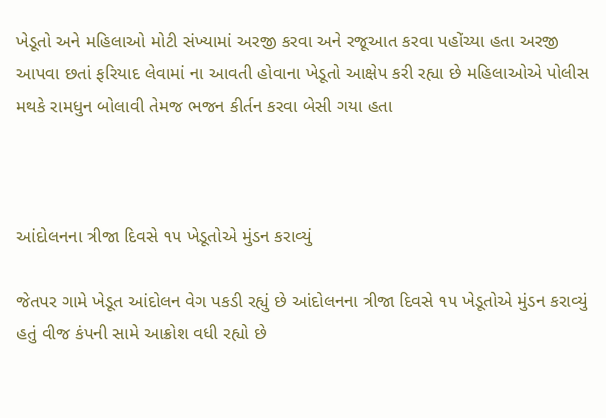ખેડૂતો અને મહિલાઓ મોટી સંખ્યામાં અરજી કરવા અને રજૂઆત કરવા પહોંચ્યા હતા અરજી આપવા છતાં ફરિયાદ લેવામાં ના આવતી હોવાના ખેડૂતો આક્ષેપ કરી રહ્યા છે મહિલાઓએ પોલીસ મથકે રામધુન બોલાવી તેમજ ભજન કીર્તન કરવા બેસી ગયા હતા



આંદોલનના ત્રીજા દિવસે ૧૫ ખેડૂતોએ મુંડન કરાવ્યું

જેતપર ગામે ખેડૂત આંદોલન વેગ પકડી રહ્યું છે આંદોલનના ત્રીજા દિવસે ૧૫ ખેડૂતોએ મુંડન કરાવ્યું હતું વીજ કંપની સામે આક્રોશ વધી રહ્યો છે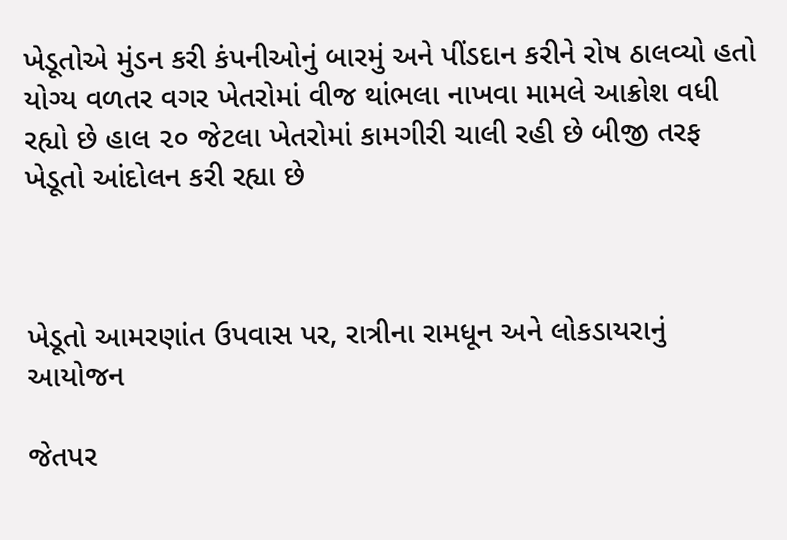ખેડૂતોએ મુંડન કરી કંપનીઓનું બારમું અને પીંડદાન કરીને રોષ ઠાલવ્યો હતો યોગ્ય વળતર વગર ખેતરોમાં વીજ થાંભલા નાખવા મામલે આક્રોશ વધી રહ્યો છે હાલ ૨૦ જેટલા ખેતરોમાં કામગીરી ચાલી રહી છે બીજી તરફ ખેડૂતો આંદોલન કરી રહ્યા છે



ખેડૂતો આમરણાંત ઉપવાસ પર, રાત્રીના રામધૂન અને લોકડાયરાનું આયોજન

જેતપર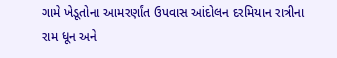ગામે ખેડૂતોના આમરર્ણાંત ઉપવાસ આંદોલન દરમિયાન રાત્રીના રામ ધૂન અને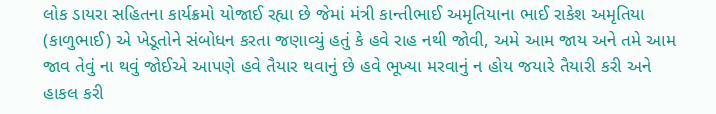લોક ડાયરા સહિતના કાર્યક્રમો યોજાઈ રહ્યા છે જેમાં મંત્રી કાન્તીભાઈ અમૃતિયાના ભાઈ રાકેશ અમૃતિયા (કાળુભાઈ) એ ખેડૂતોને સંબોધન કરતા જણાવ્યું હતું કે હવે રાહ નથી જોવી, અમે આમ જાય અને તમે આમ જાવ તેવું ના થવું જોઈએ આપણે હવે તૈયાર થવાનું છે હવે ભૂખ્યા મરવાનું ન હોય જયારે તૈયારી કરી અને હાકલ કરી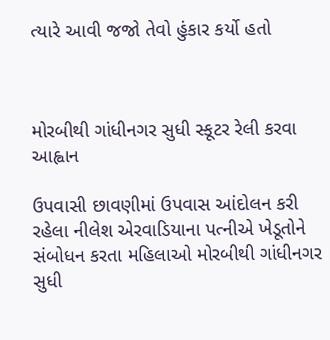ત્યારે આવી જજો તેવો હુંકાર કર્યો હતો



મોરબીથી ગાંધીનગર સુધી સ્કૂટર રેલી કરવા આહ્વાન

ઉપવાસી છાવણીમાં ઉપવાસ આંદોલન કરી રહેલા નીલેશ એરવાડિયાના પત્નીએ ખેડૂતોને સંબોધન કરતા મહિલાઓ મોરબીથી ગાંધીનગર સુધી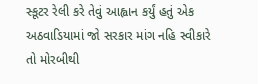સ્કૂટર રેલી કરે તેવું આહ્વાન કર્યું હતું એક અઠવાડિયામાં જો સરકાર માંગ નહિ સ્વીકારે તો મોરબીથી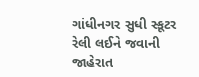ગાંધીનગર સુધી સ્કૂટર રેલી લઈને જવાની જાહેરાત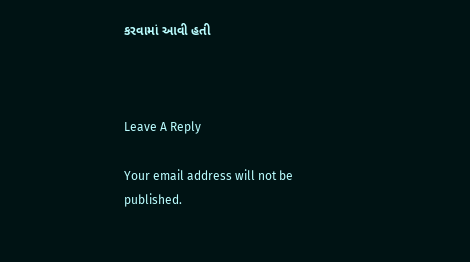કરવામાં આવી હતી



Leave A Reply

Your email address will not be published.